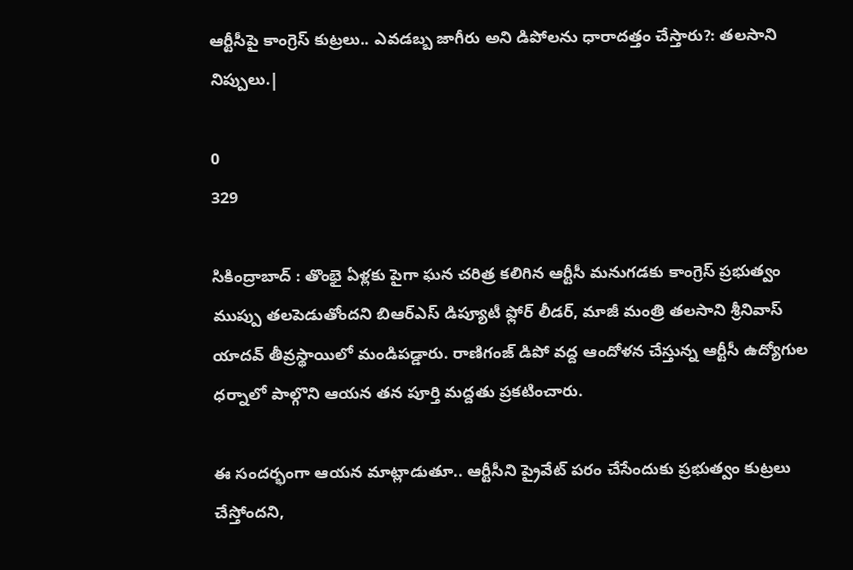ఆర్టీసీపై కాంగ్రెస్ కుట్రలు.. ఎవడబ్బ జాగీరు అని డిపోలను ధారాదత్తం చేస్తారు?: తలసాని నిప్పులు.|

0
329

సికింద్రాబాద్ : తొంభై ఏళ్లకు పైగా ఘన చరిత్ర కలిగిన ఆర్టీసీ మనుగడకు కాంగ్రెస్ ప్రభుత్వం ముప్పు తలపెడుతోందని బిఆర్ఎస్ డిప్యూటీ ఫ్లోర్ లీడర్, మాజీ మంత్రి తలసాని శ్రీనివాస్ యాదవ్ తీవ్రస్థాయిలో మండిపడ్డారు. రాణిగంజ్ డిపో వద్ద ఆందోళన చేస్తున్న ఆర్టీసీ ఉద్యోగుల ధర్నాలో పాల్గొని ఆయన తన పూర్తి మద్దతు ప్రకటించారు.

ఈ సందర్భంగా ఆయన మాట్లాడుతూ.. ఆర్టీసీని ప్రైవేట్ పరం చేసేందుకు ప్రభుత్వం కుట్రలు చేస్తోందని,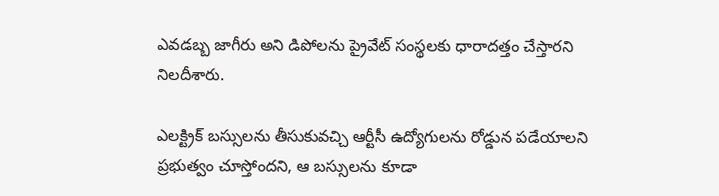ఎవడబ్బ జాగీరు అని డిపోలను ప్రైవేట్ సంస్థలకు ధారాదత్తం చేస్తారని నిలదీశారు.

ఎలక్ట్రిక్ బస్సులను తీసుకువచ్చి ఆర్టీసీ ఉద్యోగులను రోడ్డున పడేయాలని ప్రభుత్వం చూస్తోందని, ఆ బస్సులను కూడా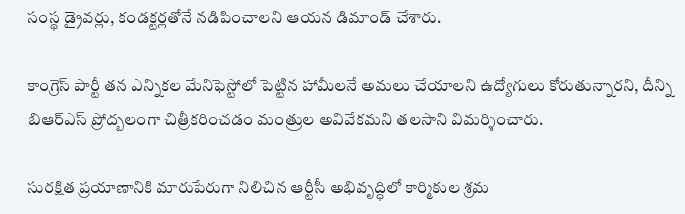సంస్థ డ్రైవర్లు, కండక్టర్లతోనే నడిపించాలని ఆయన డిమాండ్ చేశారు.

కాంగ్రెస్ పార్టీ తన ఎన్నికల మేనిఫెస్టోలో పెట్టిన హామీలనే అమలు చేయాలని ఉద్యోగులు కోరుతున్నారని, దీన్ని బిఆర్ఎస్ ప్రోద్బలంగా చిత్రీకరించడం మంత్రుల అవివేకమని తలసాని విమర్శించారు.

సురక్షిత ప్రయాణానికి మారుపేరుగా నిలిచిన ఆర్టీసీ అభివృద్ధిలో కార్మికుల శ్రమ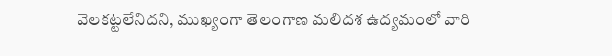వెలకట్టలేనిదని, ముఖ్యంగా తెలంగాణ మలిదశ ఉద్యమంలో వారి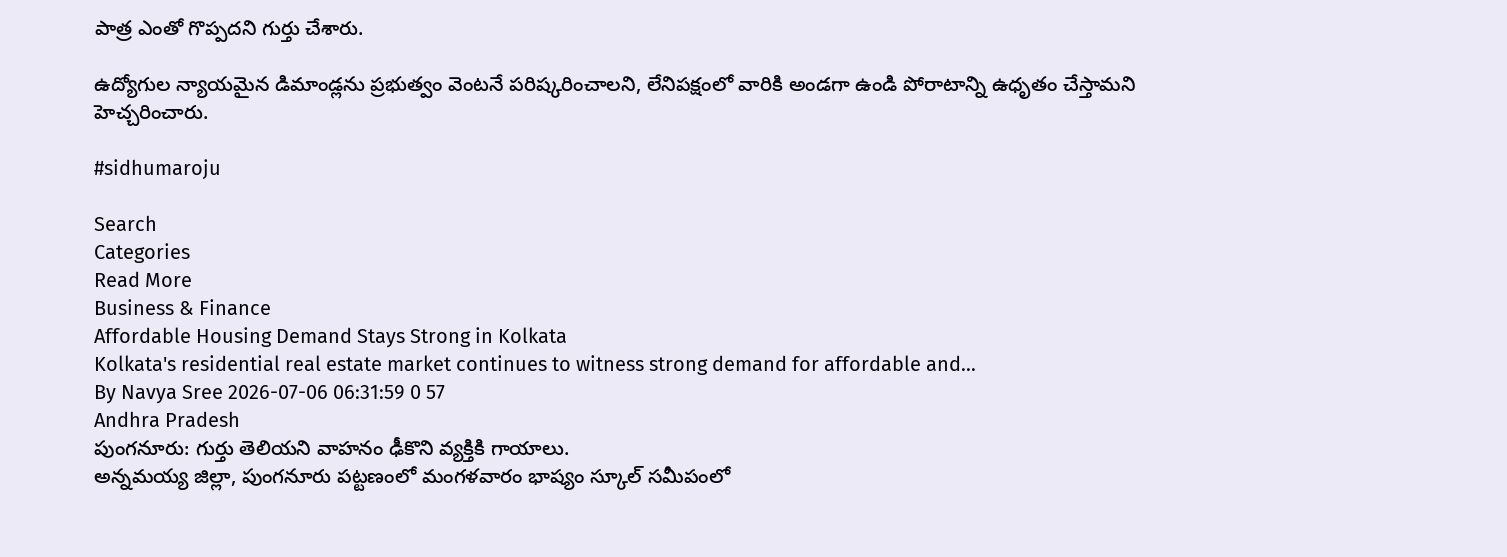పాత్ర ఎంతో గొప్పదని గుర్తు చేశారు.

ఉద్యోగుల న్యాయమైన డిమాండ్లను ప్రభుత్వం వెంటనే పరిష్కరించాలని, లేనిపక్షంలో వారికి అండగా ఉండి పోరాటాన్ని ఉధృతం చేస్తామని హెచ్చరించారు.

#sidhumaroju

Search
Categories
Read More
Business & Finance
Affordable Housing Demand Stays Strong in Kolkata
Kolkata's residential real estate market continues to witness strong demand for affordable and...
By Navya Sree 2026-07-06 06:31:59 0 57
Andhra Pradesh
పుంగనూరు: గుర్తు తెలియని వాహనం ఢీకొని వ్యక్తికి గాయాలు.
అన్నమయ్య జిల్లా, పుంగనూరు పట్టణంలో మంగళవారం భాష్యం స్కూల్ సమీపంలో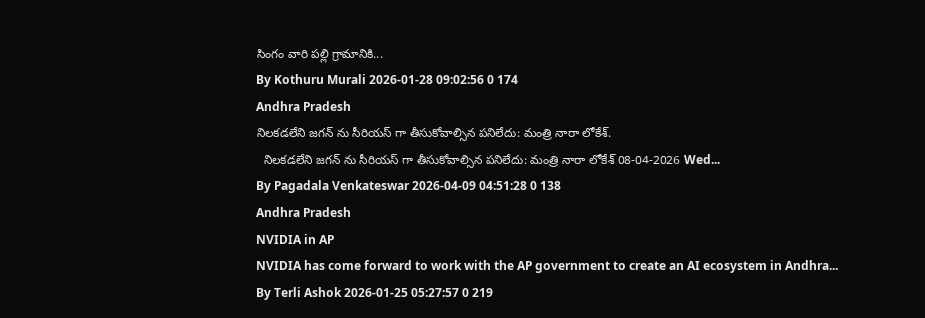సింగం వారి పల్లి గ్రామానికి...
By Kothuru Murali 2026-01-28 09:02:56 0 174
Andhra Pradesh
నిలకడలేని జగన్ ను సీరియస్ గా తీసుకోవాల్సిన పనిలేదు: మంత్రి నారా లోకేశ్.
  నిలకడలేని జగన్ ను సీరియస్ గా తీసుకోవాల్సిన పనిలేదు: మంత్రి నారా లోకేశ్ 08-04-2026 Wed...
By Pagadala Venkateswar 2026-04-09 04:51:28 0 138
Andhra Pradesh
NVIDIA in AP
NVIDIA has come forward to work with the AP government to create an AI ecosystem in Andhra...
By Terli Ashok 2026-01-25 05:27:57 0 219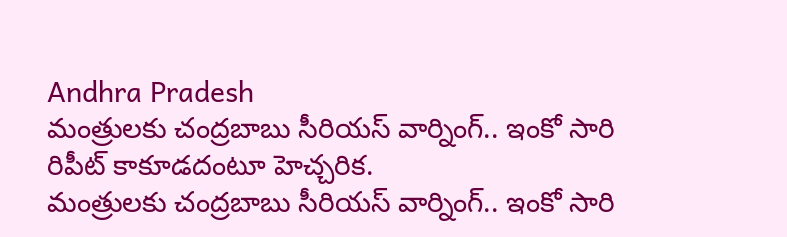Andhra Pradesh
మంత్రులకు చంద్రబాబు సీరియస్ వార్నింగ్.. ఇంకో సారి రిపీట్ కాకూడదంటూ హెచ్చరిక.
మంత్రులకు చంద్రబాబు సీరియస్ వార్నింగ్.. ఇంకో సారి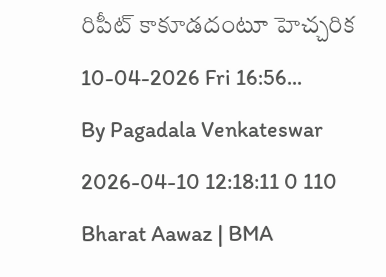రిపీట్ కాకూడదంటూ హెచ్చరిక 10-04-2026 Fri 16:56...
By Pagadala Venkateswar 2026-04-10 12:18:11 0 110
Bharat Aawaz | BMA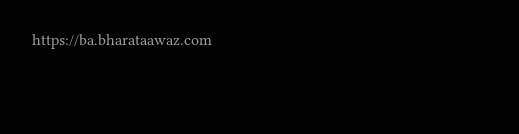https://ba.bharataawaz.com